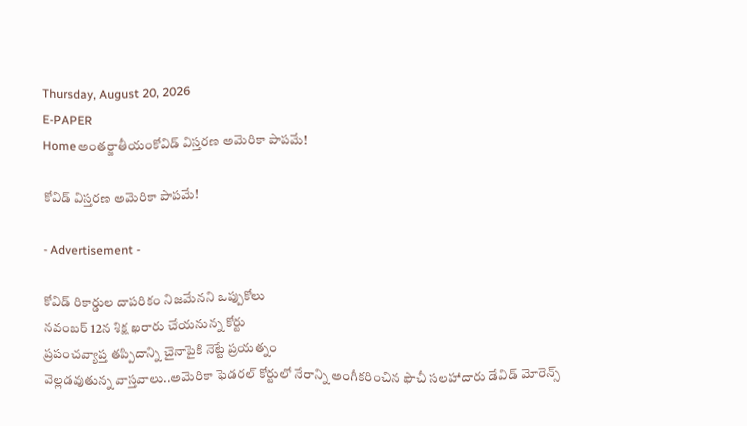Thursday, August 20, 2026
E-PAPER
Homeఅంతర్జాతీయంకోవిడ్‌ ‌విస్తరణ అమెరికా పాపమే!

కోవిడ్‌ ‌విస్తరణ అమెరికా పాపమే!

- Advertisement -

కోవిడ్‌ రికార్డుల దాపరికం నిజమేనని ఒప్పుకోలు
నవంబర్‌ 12న శిక్ష ఖరారు చేయనున్న కోర్టు
ప్రపంచవ్యాప్త తప్పిదాన్ని చైనాపైకి నెట్టే ప్రయత్నం
వెల్లడవుతున్న వాస్తవాలు..అమెరికా ఫెడరల్‌ ‌కోర్టులో నేరాన్ని అంగీకరించిన ఫౌచీ సలహాదారు డేవిడ్‌ ‌మోరెన్స్‌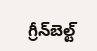గ్రీన్‌బెల్ట్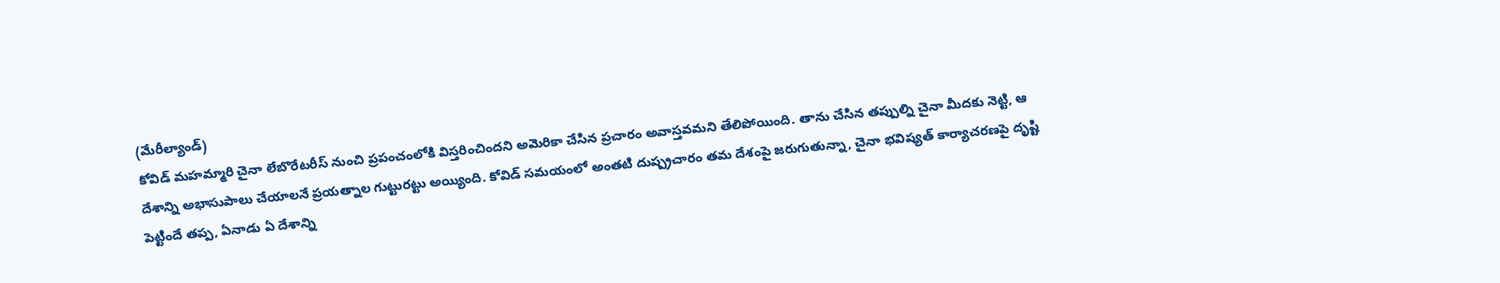(మేరీల్యాండ్)
కోవిడ్‌ ‌మహమ్మారి చైనా లేబొరేటరీస్‌ ‌నుంచి ప్రపంచంలోకి విస్తరించిందని అమెరికా చేసిన ప్రచారం అవాస్తవమని తేలిపోయింది. తాను చేసిన తప్పుల్ని చైనా మీదకు నెట్టి, ఆ దేశాన్ని అభాసుపాలు చేయాలనే ప్రయత్నాల గుట్టురట్టు అయ్యింది. కోవిడ్‌ ‌సమయంలో అంతటి దుష్ప్రచారం తమ దేశంపై జరుగుతున్నా, చైనా భవిష్యత్‌ ‌కార్యాచరణపై దృష్టి పెట్టిందే తప్ప, ఏనాడు ఏ దేశాన్ని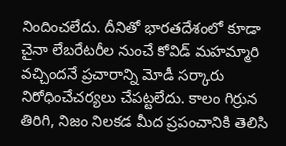నిందించలేదు. దీనితో భారతదేశంలో కూడా చైనా లేబరేటరీల నుంచే కోవిడ్‌ ‌మహమ్మారి వచ్చిందనే ప్రచారాన్ని మోడీ సర్కారు నిరోధించేచర్యలు చేపట్టలేదు. కాలం గిర్రున తిరిగి, నిజం నిలకడ మీద ప్రపంచానికి తెలిసి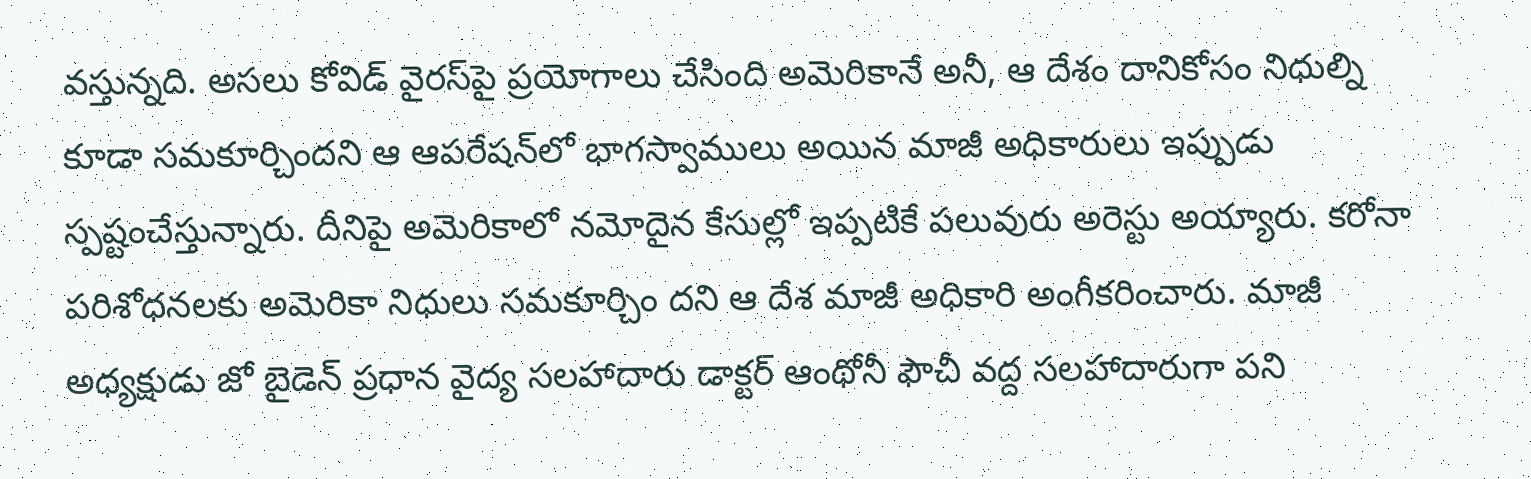వస్తున్నది. అసలు కోవిడ్‌ ‌వైరస్‌‌పై ప్రయోగాలు చేసింది అమెరికానే అనీ, ఆ దేశం దానికోసం నిధుల్ని కూడా సమకూర్చిందని ఆ ఆపరేషన్‌‌లో భాగస్వాములు అయిన మాజీ అధికారులు ఇప్పుడు స్పష్టంచేస్తున్నారు. దీనిపై అమెరికాలో నమోదైన కేసుల్లో ఇప్పటికే పలువురు అరెస్టు అయ్యారు. కరోనా పరిశోధనలకు అమెరికా నిధులు సమకూర్చిం దని ఆ దేశ మాజీ అధికారి అంగీకరించారు. మాజీ అధ్యక్షుడు జో బైడెన్‌ ప్రధాన వైద్య సలహాదారు డాక్టర్ ఆంథోనీ ఫౌచీ వద్ద సలహాదారుగా పని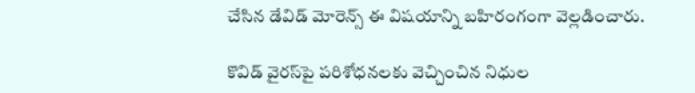చేసిన డేవిడ్ మోరెన్స్ ఈ విషయాన్ని బహిరంగంగా వెల్లడించారు.

కొవిడ్‌ వైరస్‌పై పరిశోధనలకు వెచ్చించిన నిధుల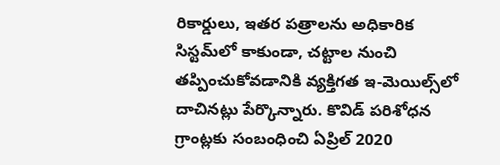రికార్డులు, ఇతర పత్రాలను అధికారిక సిస్టమ్‌లో కాకుండా, చట్టాల నుంచి తప్పించుకోవడానికి వ్యక్తిగత ఇ-మెయిల్స్‌లో దాచినట్లు పేర్కొన్నారు. కొవిడ్‌ పరిశోధన గ్రాంట్లకు సంబంధించి ఏప్రిల్ 2020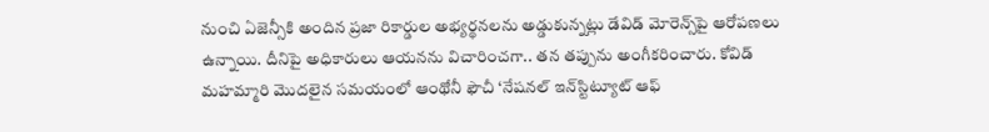నుంచి ఏజెన్సీకి అందిన ప్రజా రికార్డుల అభ్యర్థనలను అడ్డుకున్నట్లు డేవిడ్ మోరెన్స్‌పై ఆరోపణలు ఉన్నాయి. దీనిపై అధికారులు ఆయనను విచారించగా.. తన తప్పును అంగీకరించారు. కోవిడ్‌ మహమ్మారి మొదలైన సమయంలో ఆంథోనీ ఫౌచీ ‘నేషనల్‌ ఇన్‌స్టిట్యూట్‌ ఆఫ్‌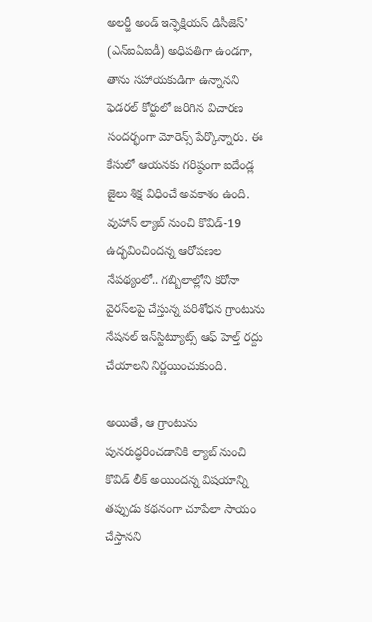అలర్జీ అండ్‌ ఇన్ఫెక్షియస్‌ డిసీజెస్‌’ (ఎన్‌ఐఏఐడీ) అధిపతిగా ఉండగా, తాను సహాయకుడిగా ఉన్నానని ఫెడరల్ కోర్టులో జరిగిన విచారణ సందర్భంగా మోరెన్స్ పేర్కొన్నారు. ఈ కేసులో ఆయనకు గరిష్ఠంగా ఐదేండ్ల జైలు శిక్ష విధించే అవకాశం ఉంది. వుహాన్ ల్యాబ్ నుంచి కొవిడ్-19 ఉద్భవించిందన్న ఆరోపణల నేపథ్యంలో.. గబ్బిలాల్లోని కరోనా వైరస్‌లపై చేస్తున్న పరిశోధన గ్రాంటును నేషనల్ ఇన్‌స్టిట్యూట్స్ ఆఫ్ హెల్త్ రద్దు చేయాలని నిర్ణయించుకుంది.

అయితే, ఆ గ్రాంటును పునరుద్ధరించడానికి ల్యాబ్ నుంచి కొవిడ్‌ లీక్ అయిందన్న విషయాన్ని తప్పుడు కథనంగా చూపేలా సాయం చేస్తానని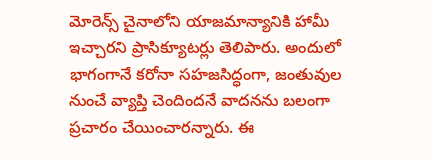మోరెన్స్ చైనాలోని యాజమాన్యానికి హామీ ఇచ్చారని ప్రాసిక్యూటర్లు తెలిపారు. అందులో భాగంగానే కరోనా సహజసిద్ధంగా, జంతువుల నుంచే వ్యాప్తి చెందిందనే వాదనను బలంగా ప్రచారం చేయించారన్నారు. ఈ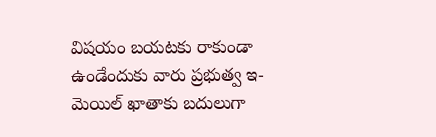విషయం బయటకు రాకుండా ఉండేందుకు వారు ప్రభుత్వ ఇ-మెయిల్‌ ఖాతాకు బదులుగా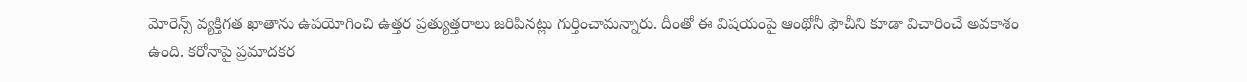మోరెన్స్ వ్యక్తిగత ఖాతాను ఉపయోగించి ఉత్తర ప్రత్యుత్తరాలు జరిపినట్లు గుర్తించామన్నారు. దీంతో ఈ విషయంపై ఆంథోనీ ఫౌచీని కూడా విచారించే అవకాశం ఉంది. కరోనాపై ప్రమాదకర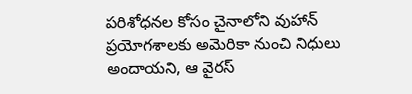పరిశోధనల కోసం చైనాలోని వుహాన్‌ ప్రయోగశాలకు అమెరికా నుంచి నిధులు అందాయని, ఆ వైరస్‌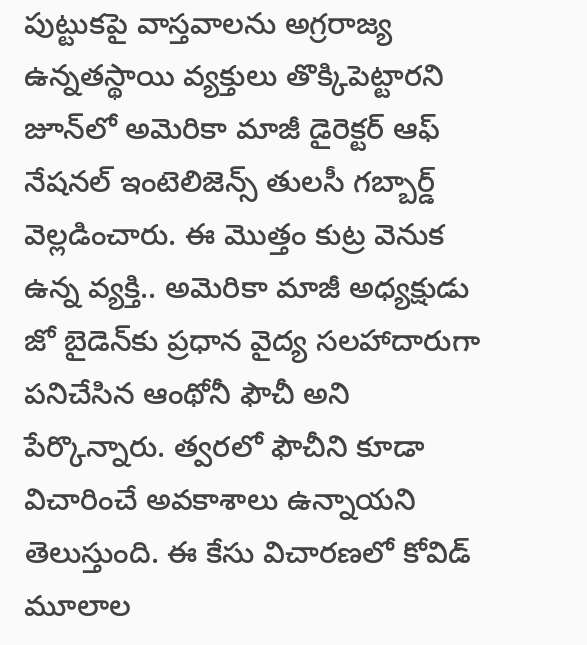పుట్టుకపై వాస్తవాలను అగ్రరాజ్య ఉన్నతస్థాయి వ్యక్తులు తొక్కిపెట్టారని జూన్‌లో అమెరికా మాజీ డైరెక్టర్‌ ఆఫ్‌ నేషనల్‌ ఇంటెలిజెన్స్‌ తులసీ గబ్బార్డ్‌ వెల్లడించారు. ఈ మొత్తం కుట్ర వెనుక ఉన్న వ్యక్తి.. అమెరికా మాజీ అధ్యక్షుడు జో బైడెన్‌కు ప్రధాన వైద్య సలహాదారుగా పనిచేసిన ఆంథోనీ ఫౌచీ అని పేర్కొన్నారు. త్వరలో ఫౌచీని కూడా విచారించే అవకాశాలు ఉన్నాయని తెలుస్తుంది. ఈ కేసు విచారణలో కోవిడ్ మూలాల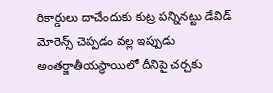రికార్డులు దాచేందుకు కుట్ర పన్నినట్టు డేవిడ్ మోరెన్స్ చెప్పడం వల్ల ఇప్పుడు అంతర్జాతీయస్థాయిలో దీనిపై చర్చకు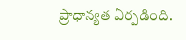ప్రాధాన్యత ఏర్పడింది.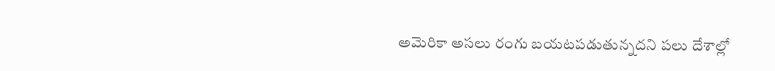అమెరికా అసలు రంగు బయటపడుతున్నదని పలు దేశాల్లో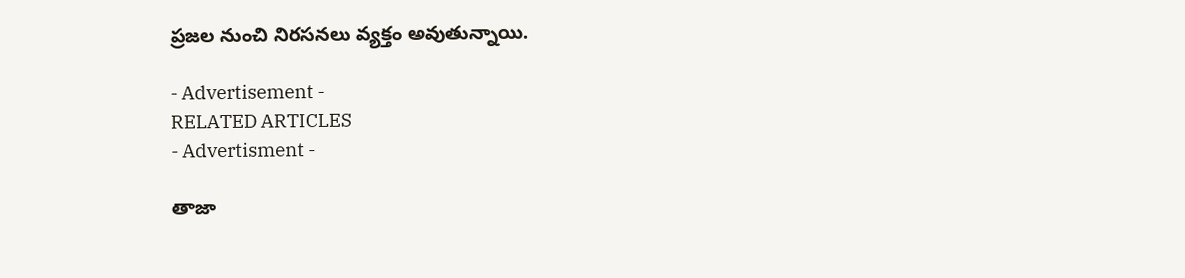ప్రజల నుంచి నిరసనలు వ్యక్తం అవుతున్నాయి.

- Advertisement -
RELATED ARTICLES
- Advertisment -

తాజా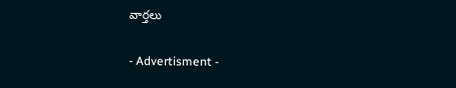వార్తలు

- Advertisment -